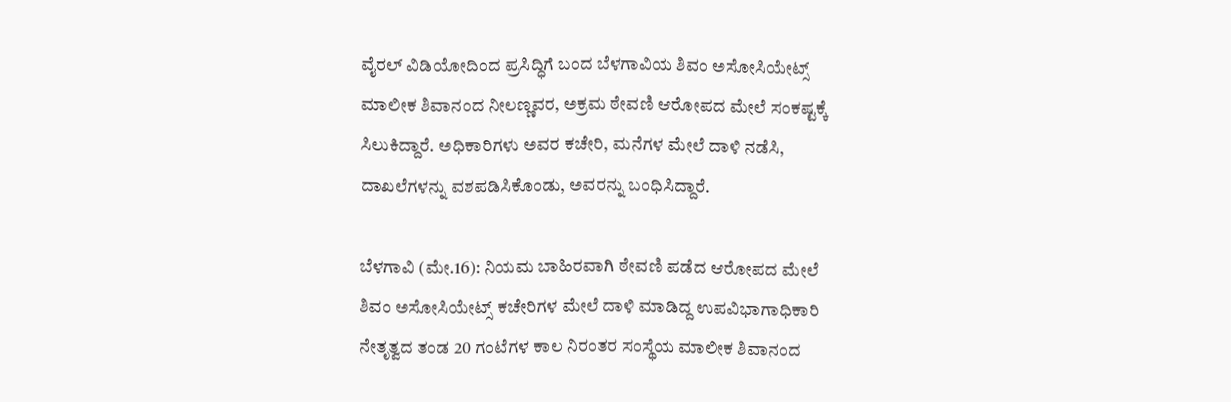ವೈರಲ್ ವಿಡಿಯೋದಿಂದ ಪ್ರಸಿದ್ಧಿಗೆ ಬಂದ ಬೆಳಗಾವಿಯ ಶಿವಂ ಅಸೋಸಿಯೇಟ್ಸ್ ಮಾಲೀಕ ಶಿವಾನಂದ ನೀಲಣ್ಣವರ, ಅಕ್ರಮ ಠೇವಣಿ ಆರೋಪದ ಮೇಲೆ ಸಂಕಷ್ಟಕ್ಕೆ ಸಿಲುಕಿದ್ದಾರೆ. ಅಧಿಕಾರಿಗಳು ಅವರ ಕಚೇರಿ, ಮನೆಗಳ ಮೇಲೆ ದಾಳಿ ನಡೆಸಿ, ದಾಖಲೆಗಳನ್ನು ವಶಪಡಿಸಿಕೊಂಡು, ಅವರನ್ನು ಬಂಧಿಸಿದ್ದಾರೆ.

ಬೆಳಗಾವಿ (ಮೇ.16): ನಿಯಮ ಬಾಹಿರವಾಗಿ ಠೇವಣಿ ಪಡೆದ ಆರೋಪದ ಮೇಲೆ ಶಿವಂ ಅಸೋಸಿಯೇಟ್ಸ್ ಕಚೇರಿಗಳ ಮೇಲೆ ದಾಳಿ ಮಾಡಿದ್ದ ಉಪವಿಭಾಗಾಧಿಕಾರಿ ನೇತೃತ್ವದ ತಂಡ 20 ಗಂಟೆಗಳ ಕಾಲ ನಿರಂತರ ಸಂಸ್ಥೆಯ ಮಾಲೀಕ ಶಿವಾನಂದ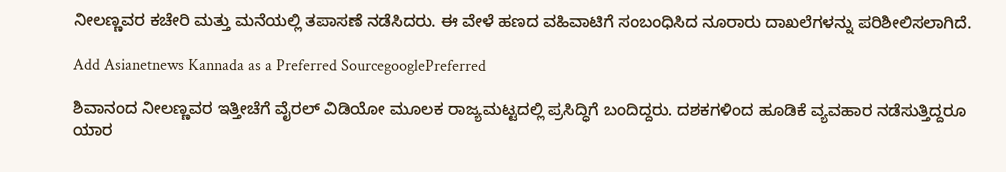ನೀಲಣ್ಣವರ ಕಚೇರಿ ಮತ್ತು ಮನೆಯಲ್ಲಿ ತಪಾಸಣೆ ನಡೆಸಿದರು. ಈ ವೇಳೆ ಹಣದ ವಹಿವಾಟಿಗೆ ಸಂಬಂಧಿಸಿದ ನೂರಾರು ದಾಖಲೆಗಳನ್ನು ಪರಿಶೀಲಿಸಲಾಗಿದೆ.

Add Asianetnews Kannada as a Preferred SourcegooglePreferred

ಶಿವಾನಂದ ನೀಲಣ್ಣವರ ಇತ್ತೀಚೆಗೆ ವೈರಲ್ ವಿಡಿಯೋ ಮೂಲಕ ರಾಜ್ಯಮಟ್ಟದಲ್ಲಿ ಪ್ರಸಿದ್ಧಿಗೆ ಬಂದಿದ್ದರು. ದಶಕಗಳಿಂದ ಹೂಡಿಕೆ ವ್ಯವಹಾರ ನಡೆಸುತ್ತಿದ್ದರೂ ಯಾರ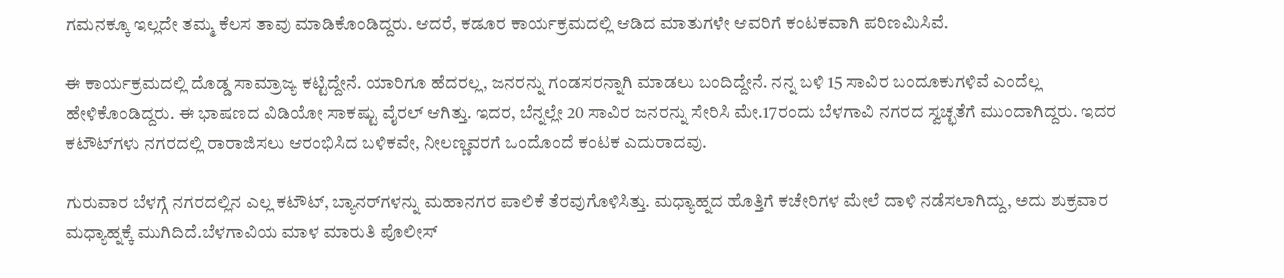ಗಮನಕ್ಕೂ ಇಲ್ಲದೇ ತಮ್ಮ ಕೆಲಸ ತಾವು ಮಾಡಿಕೊಂಡಿದ್ದರು. ಆದರೆ, ಕಡೂರ ಕಾರ್ಯಕ್ರಮದಲ್ಲಿ ಆಡಿದ ಮಾತುಗಳೇ ಆವರಿಗೆ ಕಂಟಕವಾಗಿ ಪರಿಣಮಿಸಿವೆ.

ಈ ಕಾರ್ಯಕ್ರಮದಲ್ಲಿ ದೊಡ್ಡ ಸಾಮ್ರಾಜ್ಯ ಕಟ್ಟಿದ್ದೇನೆ. ಯಾರಿಗೂ ಹೆದರಲ್ಲ, ಜನರನ್ನು ಗಂಡಸರನ್ನಾಗಿ ಮಾಡಲು ಬಂದಿದ್ದೇನೆ. ನನ್ನ ಬಳಿ 15 ಸಾವಿರ ಬಂದೂಕುಗಳಿವೆ ಎಂದೆಲ್ಲ ಹೇಳಿಕೊಂಡಿದ್ದರು. ಈ ಭಾಷಣದ ವಿಡಿಯೋ ಸಾಕಷ್ಟು ವೈರಲ್ ಆಗಿತ್ತು. ಇದರ, ಬೆನ್ನಲ್ಲೇ 20 ಸಾವಿರ ಜನರನ್ನು ಸೇರಿಸಿ ಮೇ.17ರಂದು ಬೆಳಗಾವಿ ನಗರದ ಸ್ವಚ್ಛತೆಗೆ ಮುಂದಾಗಿದ್ದರು. ಇದರ ಕಟೌಟ್‌ಗಳು ನಗರದಲ್ಲಿ ರಾರಾಜಿಸಲು ಆರಂಭಿಸಿದ ಬಳಿಕವೇ, ನೀಲಣ್ಣವರಗೆ ಒಂದೊಂದೆ ಕಂಟಕ ಎದುರಾದವು.

ಗುರುವಾರ ಬೆಳಗ್ಗೆ ನಗರದಲ್ಲಿನ ಎಲ್ಲ ಕಟೌಟ್, ಬ್ಯಾನರ್‌ಗಳನ್ನು ಮಹಾನಗರ ಪಾಲಿಕೆ ತೆರವುಗೊಳಿಸಿತ್ತು. ಮಧ್ಯಾಹ್ನದ ಹೊತ್ತಿಗೆ ಕಚೇರಿಗಳ ಮೇಲೆ ದಾಳಿ ನಡೆಸಲಾಗಿದ್ದು, ಅದು ಶುಕ್ರವಾರ ಮಧ್ಯಾಹ್ನಕ್ಕೆ ಮುಗಿದಿದೆ.ಬೆಳಗಾವಿಯ ಮಾಳ ಮಾರುತಿ ಪೊಲೀಸ್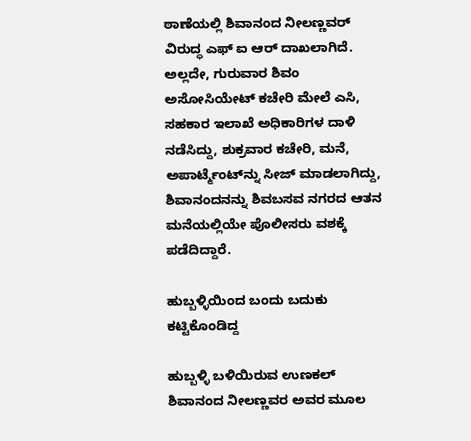ಠಾಣೆಯಲ್ಲಿ ಶಿವಾನಂದ ನೀಲಣ್ಣವರ್ ವಿರುದ್ಧ ಎಫ್ ಐ ಆರ್ ದಾಖಲಾಗಿದೆ. ಅಲ್ಲದೇ, ಗುರುವಾರ ಶಿವಂ ಅಸೋಸಿಯೇಟ್ ಕಚೇರಿ ಮೇಲೆ ಎಸಿ, ಸಹಕಾರ ಇಲಾಖೆ ಅಧಿಕಾರಿಗಳ ದಾಳಿ ನಡೆಸಿದ್ದು, ಶುಕ್ರವಾರ ಕಚೇರಿ, ಮನೆ, ಅಪಾರ್ಟ್ಮೆಂಟ್‌ನ್ನು ಸೀಜ್ ಮಾಡಲಾಗಿದ್ದು, ಶಿವಾನಂದನನ್ನು ಶಿವಬಸವ ನಗರದ ಆತನ ಮನೆಯಲ್ಲಿಯೇ ಪೊಲೀಸರು ವಶಕ್ಕೆ ಪಡೆದಿದ್ದಾರೆ.

ಹುಬ್ಬಳ್ಳಿಯಿಂದ ಬಂದು ಬದುಕು ಕಟ್ಟಿಕೊಂಡಿದ್ದ

ಹುಬ್ಬಳ್ಳಿ ಬಳಿಯಿರುವ ಉಣಕಲ್‌ ಶಿವಾನಂದ ನೀಲಣ್ಣವರ ಅವರ ಮೂಲ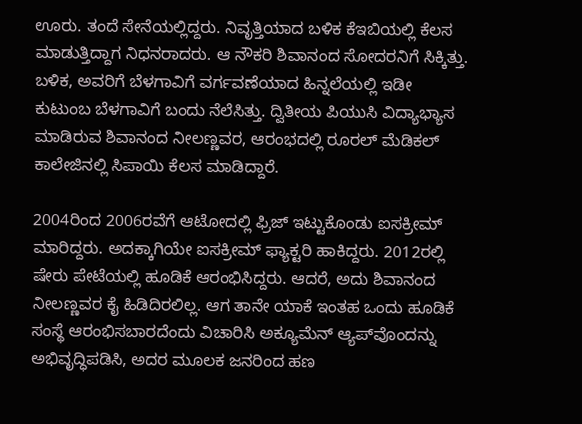ಊರು. ತಂದೆ ಸೇನೆಯಲ್ಲಿದ್ದರು. ನಿವೃತ್ತಿಯಾದ ಬಳಿಕ ಕೆಇಬಿಯಲ್ಲಿ ಕೆಲಸ ಮಾಡುತ್ತಿದ್ದಾಗ ನಿಧನರಾದರು. ಆ ನೌಕರಿ ಶಿವಾನಂದ ಸೋದರನಿಗೆ ಸಿಕ್ಕಿತ್ತು. ಬಳಿಕ, ಅವರಿಗೆ ಬೆಳಗಾವಿಗೆ ವರ್ಗವಣೆಯಾದ ಹಿನ್ನಲೆಯಲ್ಲಿ ಇಡೀ ಕುಟುಂಬ ಬೆಳಗಾವಿಗೆ ಬಂದು ನೆಲೆಸಿತ್ತು. ದ್ವಿತೀಯ ಪಿಯುಸಿ ವಿದ್ಯಾಭ್ಯಾಸ ಮಾಡಿರುವ ಶಿವಾನಂದ ನೀಲಣ್ಣವರ, ಆರಂಭದಲ್ಲಿ ರೂರಲ್ ಮೆಡಿಕಲ್ ಕಾಲೇಜಿನಲ್ಲಿ ಸಿಪಾಯಿ ಕೆಲಸ ಮಾಡಿದ್ದಾರೆ.

2004ರಿಂದ 2006ರವೆಗೆ ಆಟೋದಲ್ಲಿ ಫ್ರಿಜ್ ಇಟ್ಟುಕೊಂಡು ಐಸಕ್ರೀಮ್ ಮಾರಿದ್ದರು. ಅದಕ್ಕಾಗಿಯೇ ಐಸಕ್ರೀಮ್ ಫ್ಯಾಕ್ಟರಿ ಹಾಕಿದ್ದರು. 2012ರಲ್ಲಿ ಷೇರು ಪೇಟೆಯಲ್ಲಿ ಹೂಡಿಕೆ ಆರಂಭಿಸಿದ್ದರು. ಆದರೆ, ಅದು ಶಿವಾನಂದ ನೀಲಣ್ಣವರ ಕೈ ಹಿಡಿದಿರಲಿಲ್ಲ. ಆಗ ತಾನೇ ಯಾಕೆ ಇಂತಹ ಒಂದು ಹೂಡಿಕೆ ಸಂಸ್ಥೆ ಆರಂಭಿಸಬಾರದೆಂದು ವಿಚಾರಿಸಿ ಅಕ್ಯೂಮೆನ್ ಆ್ಯಪ್‌ವೊಂದನ್ನು ಅಭಿವೃದ್ಧಿಪಡಿಸಿ, ಅದರ ಮೂಲಕ ಜನರಿಂದ ಹಣ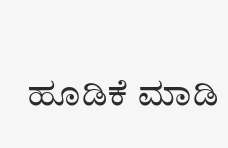ಹೂಡಿಕೆ ಮಾಡಿ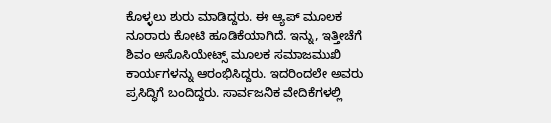ಕೊಳ್ಳಲು ಶುರು ಮಾಡಿದ್ದರು. ಈ ಆ್ಯಪ್ ಮೂಲಕ ನೂರಾರು ಕೋಟಿ ಹೂಡಿಕೆಯಾಗಿದೆ. ಇನ್ನು, ಇತ್ತೀಚೆಗೆ ಶಿವಂ ಅಸೊಸಿಯೇಟ್ಸ್ ಮೂಲಕ ಸಮಾಜಮುಖಿ ಕಾರ್ಯಗಳನ್ನು ಆರಂಭಿಸಿದ್ದರು. ಇದರಿಂದಲೇ ಅವರು ಪ್ರಸಿದ್ಧಿಗೆ ಬಂದಿದ್ದರು. ಸಾರ್ವಜನಿಕ ವೇದಿಕೆಗಳಲ್ಲಿ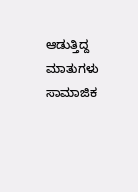ಆಡುತ್ತಿದ್ದ ಮಾತುಗಳು ಸಾಮಾಜಿಕ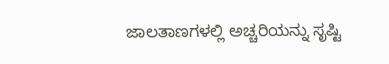ಜಾಲತಾಣಗಳಲ್ಲಿ ಅಚ್ಚರಿಯನ್ನು ಸೃಷ್ಟಿ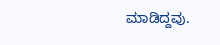ಮಾಡಿದ್ದವು.